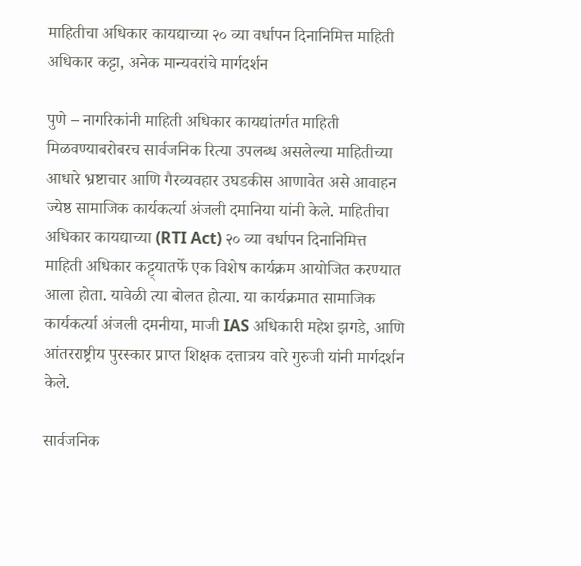माहितीचा अधिकार कायद्याच्या २० व्या वर्धापन दिनानिमित्त माहिती अधिकार कट्टा, अनेक मान्यवरांचे मार्गदर्शन

पुणे – नागरिकांनी माहिती अधिकार कायद्यांतर्गत माहिती मिळवण्याबरोबरच सार्वजनिक रित्या उपलब्ध असलेल्या माहितीच्या आधारे भ्रष्टाचार आणि गैरव्यवहार उघडकीस आणावेत असे आवाहन ज्येष्ठ सामाजिक कार्यकर्त्या अंजली दमानिया यांनी केले. माहितीचा अधिकार कायद्याच्या (RTI Act) २० व्या वर्धापन दिनानिमित्त माहिती अधिकार कट्ट्यातर्फे एक विशेष कार्यक्रम आयोजित करण्यात आला होता. यावेळी त्या बोलत होत्या. या कार्यक्रमात सामाजिक कार्यकर्त्या अंजली दमनीया, माजी IAS अधिकारी महेश झगडे, आणि आंतरराष्ट्रीय पुरस्कार प्राप्त शिक्षक दत्तात्रय वारे गुरुजी यांनी मार्गदर्शन केले.

सार्वजनिक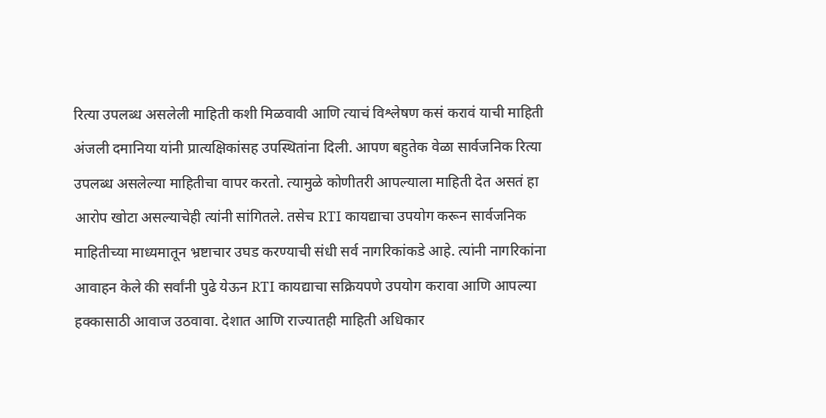रित्या उपलब्ध असलेली माहिती कशी मिळवावी आणि त्याचं विश्लेषण कसं करावं याची माहिती अंजली दमानिया यांनी प्रात्यक्षिकांसह उपस्थितांना दिली. आपण बहुतेक वेळा सार्वजनिक रित्या उपलब्ध असलेल्या माहितीचा वापर करतो. त्यामुळे कोणीतरी आपल्याला माहिती देत असतं हा आरोप खोटा असल्याचेही त्यांनी सांगितले. तसेच RTI कायद्याचा उपयोग करून सार्वजनिक माहितीच्या माध्यमातून भ्रष्टाचार उघड करण्याची संधी सर्व नागरिकांकडे आहे. त्यांनी नागरिकांना आवाहन केले की सर्वांनी पुढे येऊन RTI कायद्याचा सक्रियपणे उपयोग करावा आणि आपल्या हक्कासाठी आवाज उठवावा. देशात आणि राज्यातही माहिती अधिकार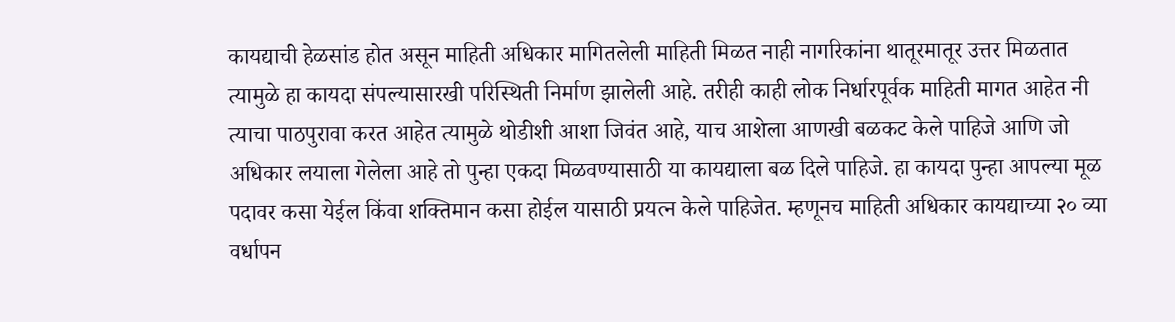कायद्याची हेळसांड होत असून माहिती अधिकार मागितलेली माहिती मिळत नाही नागरिकांना थातूरमातूर उत्तर मिळतात त्यामुळे हा कायदा संपल्यासारखी परिस्थिती निर्माण झालेली आहे. तरीही काही लोक निर्धारपूर्वक माहिती मागत आहेत नी त्याचा पाठपुरावा करत आहेत त्यामुळे थोडीशी आशा जिवंत आहे, याच आशेला आणखी बळकट केले पाहिजे आणि जो अधिकार लयाला गेलेला आहे तो पुन्हा एकदा मिळवण्यासाठी या कायद्याला बळ दिले पाहिजे. हा कायदा पुन्हा आपल्या मूळ पदावर कसा येईल किंवा शक्तिमान कसा होईल यासाठी प्रयत्न केले पाहिजेत. म्हणूनच माहिती अधिकार कायद्याच्या २० व्या वर्धापन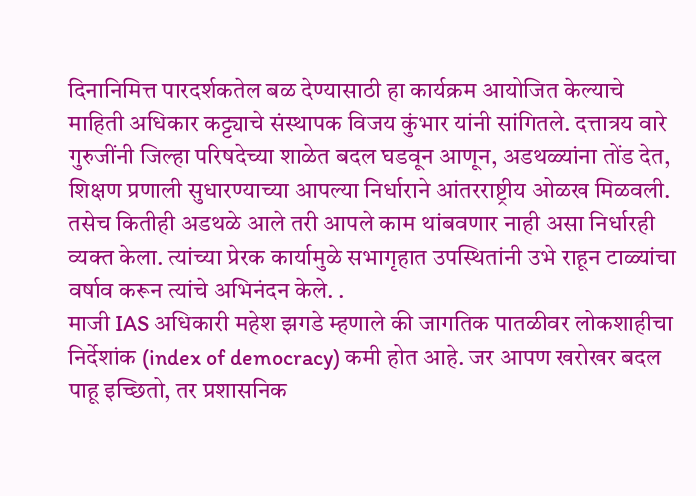दिनानिमित्त पारदर्शकतेल बळ देण्यासाठी हा कार्यक्रम आयोजित केल्याचे माहिती अधिकार कट्ट्याचे संस्थापक विजय कुंभार यांनी सांगितले. दत्तात्रय वारे गुरुजींनी जिल्हा परिषदेच्या शाळेत बदल घडवून आणून, अडथळ्यांना तोंड देत, शिक्षण प्रणाली सुधारण्याच्या आपल्या निर्धाराने आंतरराष्ट्रीय ओळख मिळवली. तसेच कितीही अडथळे आले तरी आपले काम थांबवणार नाही असा निर्धारही व्यक्त केला. त्यांच्या प्रेरक कार्यामुळे सभागृहात उपस्थितांनी उभे राहून टाळ्यांचा वर्षाव करून त्यांचे अभिनंदन केले. .
माजी IAS अधिकारी महेश झगडे म्हणाले की जागतिक पातळीवर लोकशाहीचा निर्देशांक (index of democracy) कमी होत आहे. जर आपण खरोखर बदल पाहू इच्छितो, तर प्रशासनिक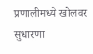प्रणालीमध्ये खोलवर सुधारणा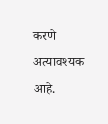करणे अत्यावश्यक आहे.